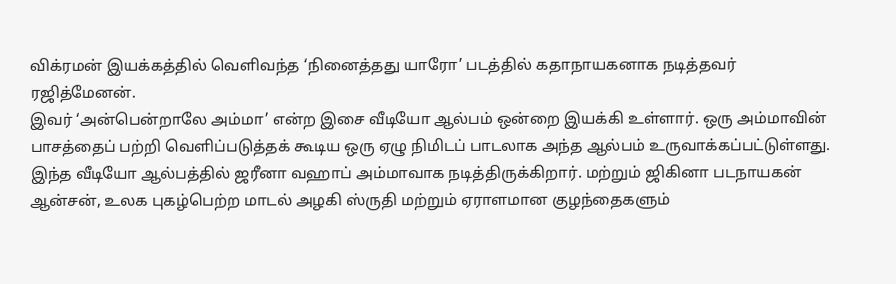விக்ரமன் இயக்கத்தில் வெளிவந்த ‘நினைத்தது யாரோ’ படத்தில் கதாநாயகனாக நடித்தவர் ரஜித்மேனன்.
இவர் ‘அன்பென்றாலே அம்மா’ என்ற இசை வீடியோ ஆல்பம் ஒன்றை இயக்கி உள்ளார். ஒரு அம்மாவின் பாசத்தைப் பற்றி வெளிப்படுத்தக் கூடிய ஒரு ஏழு நிமிடப் பாடலாக அந்த ஆல்பம் உருவாக்கப்பட்டுள்ளது.
இந்த வீடியோ ஆல்பத்தில் ஜரீனா வஹாப் அம்மாவாக நடித்திருக்கிறார். மற்றும் ஜிகினா படநாயகன் ஆன்சன், உலக புகழ்பெற்ற மாடல் அழகி ஸ்ருதி மற்றும் ஏராளமான குழந்தைகளும்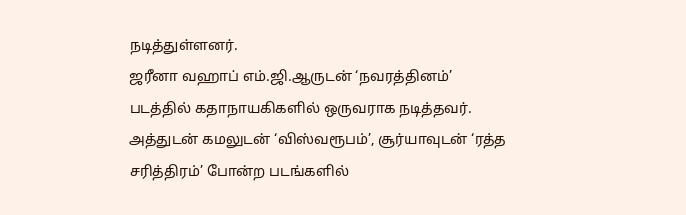நடித்துள்ளனர்.
ஜரீனா வஹாப் எம்.ஜி.ஆருடன் ‘நவரத்தினம்’ படத்தில் கதாநாயகிகளில் ஒருவராக நடித்தவர். அத்துடன் கமலுடன் ‘விஸ்வரூபம்’, சூர்யாவுடன் ‘ரத்த சரித்திரம்’ போன்ற படங்களில்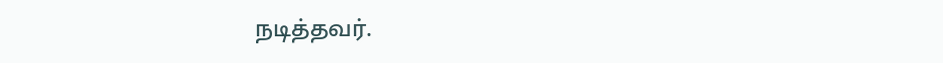நடித்தவர்.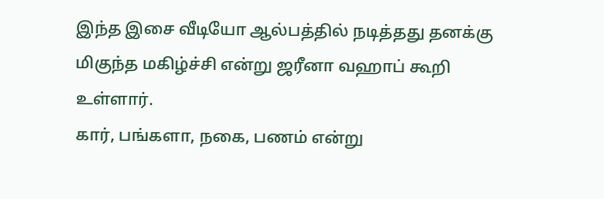இந்த இசை வீடியோ ஆல்பத்தில் நடித்தது தனக்கு மிகுந்த மகிழ்ச்சி என்று ஜரீனா வஹாப் கூறி உள்ளார்.
கார், பங்களா, நகை, பணம் என்று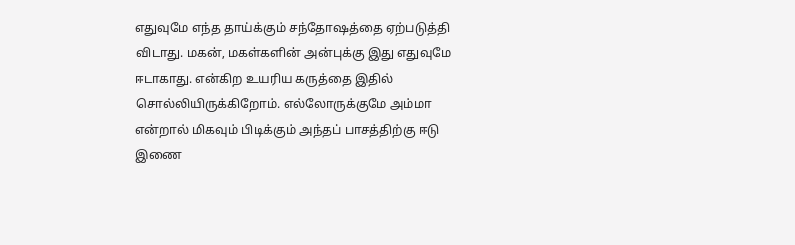எதுவுமே எந்த தாய்க்கும் சந்தோஷத்தை ஏற்படுத்தி விடாது. மகன், மகள்களின் அன்புக்கு இது எதுவுமே ஈடாகாது. என்கிற உயரிய கருத்தை இதில் சொல்லியிருக்கிறோம். எல்லோருக்குமே அம்மா என்றால் மிகவும் பிடிக்கும் அந்தப் பாசத்திற்கு ஈடு இணை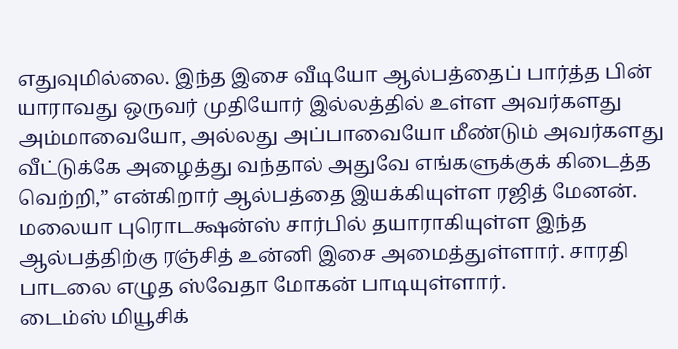எதுவுமில்லை. இந்த இசை வீடியோ ஆல்பத்தைப் பார்த்த பின் யாராவது ஒருவர் முதியோர் இல்லத்தில் உள்ள அவர்களது அம்மாவையோ, அல்லது அப்பாவையோ மீண்டும் அவர்களது வீட்டுக்கே அழைத்து வந்தால் அதுவே எங்களுக்குக் கிடைத்த வெற்றி,” என்கிறார் ஆல்பத்தை இயக்கியுள்ள ரஜித் மேனன்.
மலையா புரொடக்ஷன்ஸ் சார்பில் தயாராகியுள்ள இந்த ஆல்பத்திற்கு ரஞ்சித் உன்னி இசை அமைத்துள்ளார். சாரதி பாடலை எழுத ஸ்வேதா மோகன் பாடியுள்ளார்.
டைம்ஸ் மியூசிக்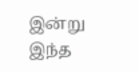இன்று இந்த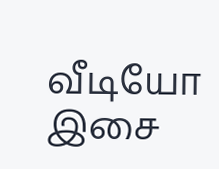வீடியோ இசை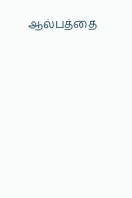ஆல்பத்தை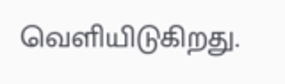வெளியிடுகிறது.